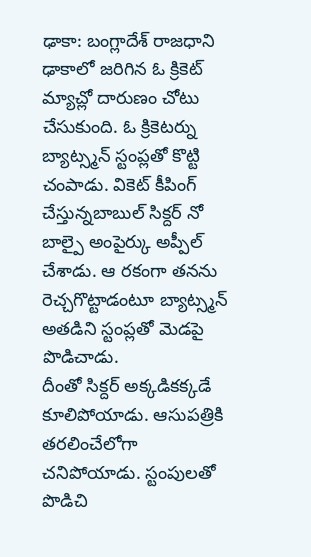ఢాకా: బంగ్లాదేశ్ రాజధాని ఢాకాలో జరిగిన ఓ క్రికెట్ మ్యాచ్లో దారుణం చోటు చేసుకుంది. ఓ క్రికెటర్ను బ్యాట్స్మన్ స్టంప్లతో కొట్టి చంపాడు. వికెట్ కీపింగ్ చేస్తున్నబాబుల్ సిక్దర్ నో బాల్పై అంపైర్కు అప్పీల్ చేశాడు. ఆ రకంగా తనను రెచ్చగొట్టాడంటూ బ్యాట్స్మన్ అతడిని స్టంప్లతో మెడపై పొడిచాడు.
దీంతో సిక్దర్ అక్కడికక్కడే కూలిపోయాడు. ఆసుపత్రికి తరలించేలోగా చనిపోయాడు. స్టంపులతో పొడిచి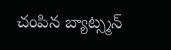చంపిన బ్యాట్స్మన్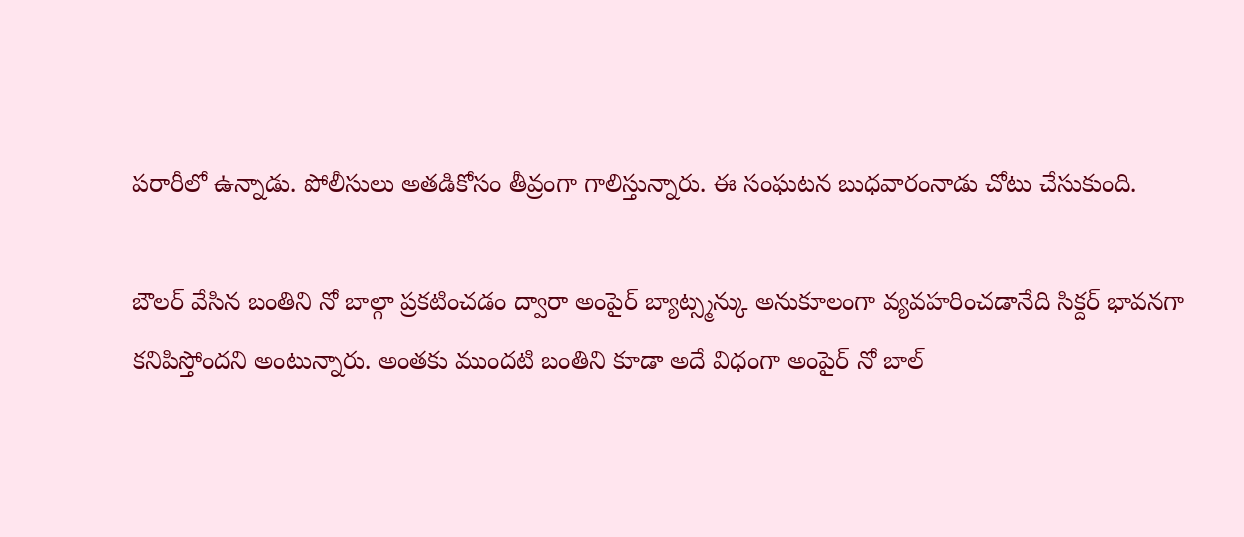పరారీలో ఉన్నాడు. పోలీసులు అతడికోసం తీవ్రంగా గాలిస్తున్నారు. ఈ సంఘటన బుధవారంనాడు చోటు చేసుకుంది.

బౌలర్ వేసిన బంతిని నో బాల్గా ప్రకటించడం ద్వారా అంపైర్ బ్యాట్స్మన్కు అనుకూలంగా వ్యవహరించడానేది సిక్దర్ భావనగా కనిపిస్తోందని అంటున్నారు. అంతకు ముందటి బంతిని కూడా అదే విధంగా అంపైర్ నో బాల్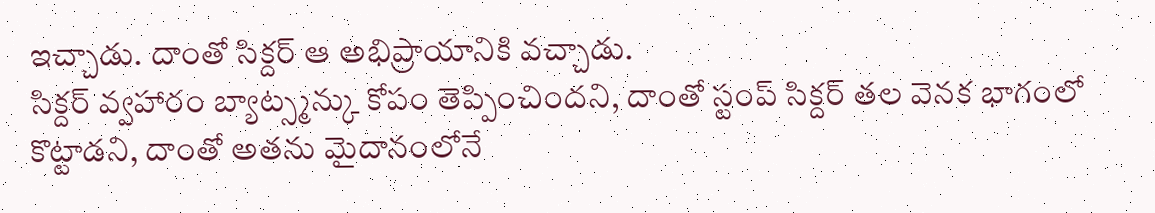ఇచ్చాడు. దాంతో సిక్దర్ ఆ అభిప్రాయానికి వచ్చాడు.
సిక్దర్ వ్వహారం బ్యాట్స్మన్కు కోపం తెప్పించిందని, దాంతో స్టంప్ సిక్దర్ తల వెనక భాగంలో కొట్టాడని, దాంతో అతను మైదానంలోనే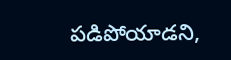పడిపోయాడని,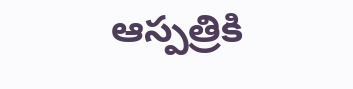ఆస్పత్రికి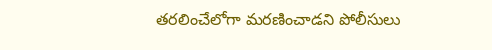తరలించేలోగా మరణించాడని పోలీసులు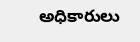అధికారులు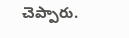చెప్పారు.